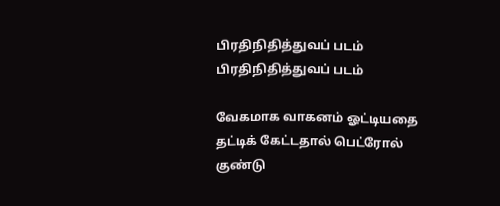பிரதிநிதித்துவப் படம்
பிரதிநிதித்துவப் படம்

வேகமாக வாகனம் ஓட்டியதை தட்டிக் கேட்டதால் பெட்ரோல் குண்டு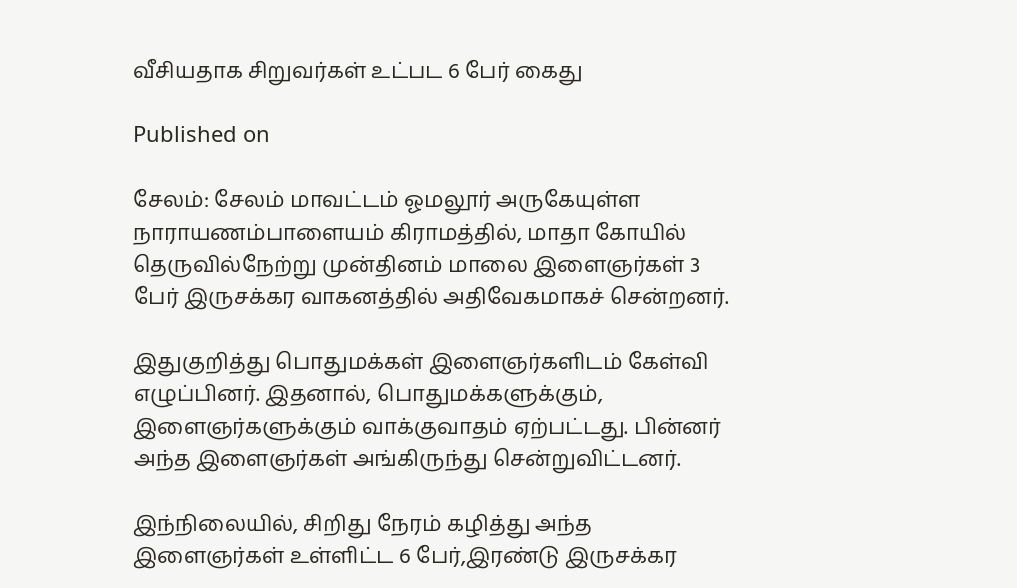வீசியதாக சிறுவர்கள் உட்பட 6 பேர் கைது

Published on

சேலம்: சேலம் மாவட்டம் ஓமலூர் அருகேயுள்ள நாராயணம்பாளையம் கிராமத்தில், மாதா கோயில் தெருவில்நேற்று முன்தினம் மாலை இளைஞர்கள் 3 பேர் இருசக்கர வாகனத்தில் அதிவேகமாகச் சென்றனர்.

இதுகுறித்து பொதுமக்கள் இளைஞர்களிடம் கேள்வி எழுப்பினர். இதனால், பொதுமக்களுக்கும், இளைஞர்களுக்கும் வாக்குவாதம் ஏற்பட்டது. பின்னர் அந்த இளைஞர்கள் அங்கிருந்து சென்றுவிட்டனர்.

இந்நிலையில், சிறிது நேரம் கழித்து அந்த இளைஞர்கள் உள்ளிட்ட 6 பேர்,இரண்டு இருசக்கர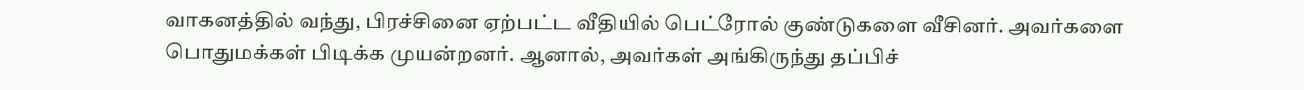வாகனத்தில் வந்து, பிரச்சினை ஏற்பட்ட வீதியில் பெட்ரோல் குண்டுகளை வீசினர். அவர்களை பொதுமக்கள் பிடிக்க முயன்றனர். ஆனால், அவர்கள் அங்கிருந்து தப்பிச்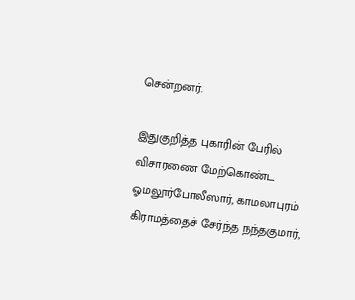சென்றனர்.

இதுகுறித்த புகாரின் பேரில் விசாரணை மேற்கொண்ட ஓமலூர்போலீஸார், காமலாபுரம் கிராமத்தைச் சேர்ந்த நந்தகுமார்,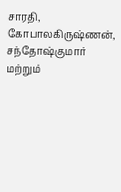சாரதி, கோபாலகிருஷ்ணன், சந்தோஷ்குமார் மற்றும்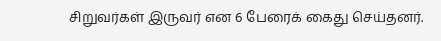சிறுவர்கள் இருவர் என 6 பேரைக் கைது செய்தனர்.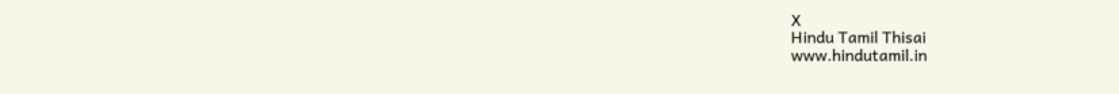X
Hindu Tamil Thisai
www.hindutamil.in